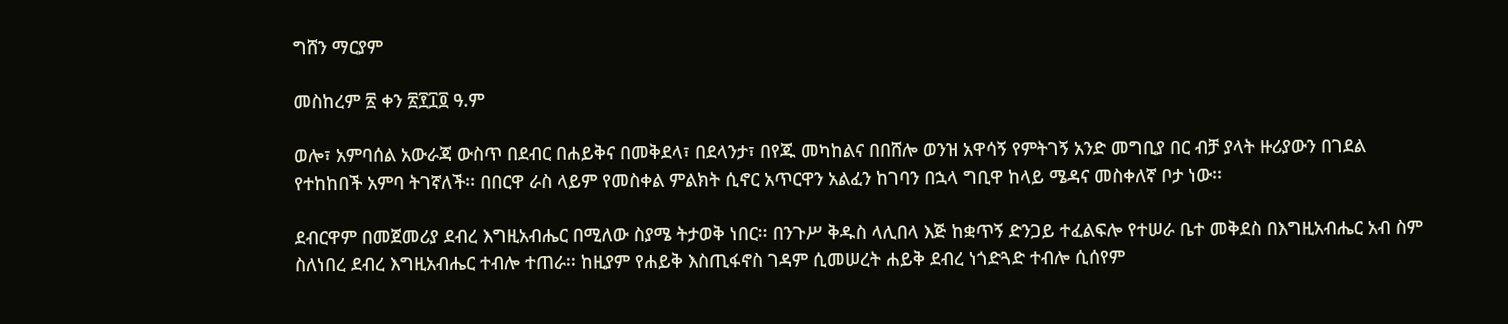ግሸን ማርያም

መስከረም ፳ ቀን ፳፻፲፬ ዓ.ም

ወሎ፣ አምባሰል አውራጃ ውስጥ በደብር በሐይቅና በመቅደላ፣ በደላንታ፣ በየጁ መካከልና በበሸሎ ወንዝ አዋሳኝ የምትገኝ አንድ መግቢያ በር ብቻ ያላት ዙሪያውን በገደል የተከከበች አምባ ትገኛለች፡፡ በበርዋ ራስ ላይም የመስቀል ምልክት ሲኖር አጥርዋን አልፈን ከገባን በኋላ ግቢዋ ከላይ ሜዳና መስቀለኛ ቦታ ነው፡፡

ደብርዋም በመጀመሪያ ደብረ እግዚአብሔር በሚለው ስያሜ ትታወቅ ነበር፡፡ በንጉሥ ቅዱስ ላሊበላ እጅ ከቋጥኝ ድንጋይ ተፈልፍሎ የተሠራ ቤተ መቅደስ በእግዚአብሔር አብ ስም ስለነበረ ደብረ እግዚአብሔር ተብሎ ተጠራ፡፡ ከዚያም የሐይቅ እስጢፋኖስ ገዳም ሲመሠረት ሐይቅ ደብረ ነጎድጓድ ተብሎ ሲሰየም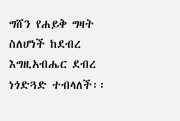ግሸን የሐይቅ ግዛት ስለሆነች ከደብረ እግዚአብሔር ደብረ ነጎድጓድ ተብላለች፡፡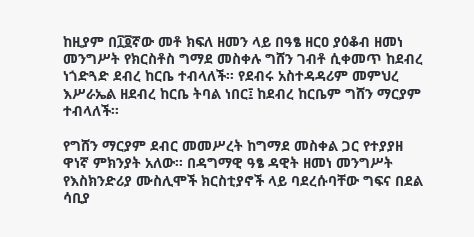ከዚያም በ፲፬ኛው መቶ ክፍለ ዘመን ላይ በዓፄ ዘርዐ ያዕቆብ ዘመነ መንግሥት የክርስቶስ ግማደ መስቀሉ ግሸን ገብቶ ሲቀመጥ ከደብረ ነጎድጓድ ደብረ ከርቤ ተብላለች፡፡ የደብሩ አስተዳዳሪም መምህረ እሥራኤል ዘደብረ ከርቤ ትባል ነበር፤ ከደብረ ከርቤም ግሸን ማርያም ተብላለች፡፡

የግሸን ማርያም ደብር መመሥረት ከግማደ መስቀል ጋር የተያያዘ ዋነኛ ምክንያት አለው፡፡ በዳግማዊ ዓፄ ዳዊት ዘመነ መንግሥት የእስክንድሪያ ሙስሊሞች ክርስቲያኖች ላይ ባደረሱባቸው ግፍና በደል ሳቢያ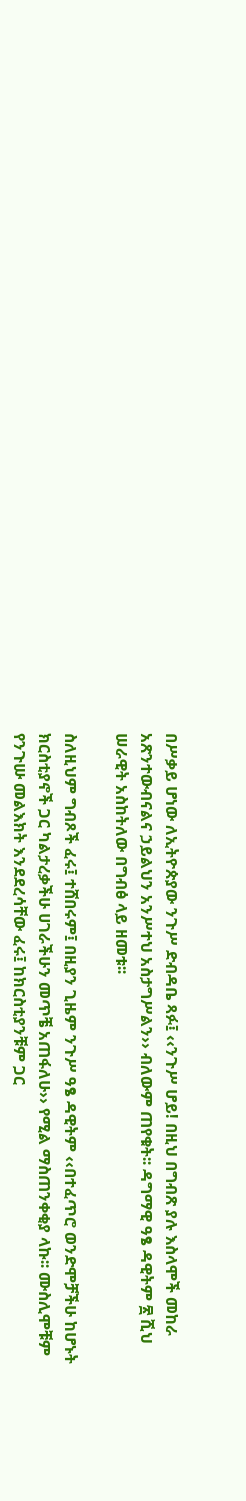በሥቃይ ሆነው ለኢትዮጵያው ንጉሥ ድብዳቤ ጻፉ፤ ‹‹ንጉሥ ሆይ! በዚህ በግብጽ ያሉ እስላሞች መከራ አጽንተውብናልና ኃይልህን አንሥተህ አስታግሥልን›› ብለውም ጠየቁት፡፡ ዳግማዊ ዓፄ ዳዊትም ፳ ሺህ ሠራዊት አስከትለው በግብፅ ላይ ዘመቱ፡፡

ስለዚህም ግብጾች ፈሩ፤ ተሸበሩም፤ በዚያን ጊዜም ንጉሥ ዓፄ ዳዊትም ‹‹በተፈጥሮ ወንድሞቻችሁ ከሆኑት ክርስቲያኖች ጋር ካልታረቃችሁ ሀገራችሁን መጥቼ አጠፋለሁ›› የሚል ማስጠንቀቂያ ላኩ፡፡ ሙስሊሞቹም የንጉሡ መልእክት እንደደረሳቸው ፈሩ፤ ከክርስቲያንቹም ጋር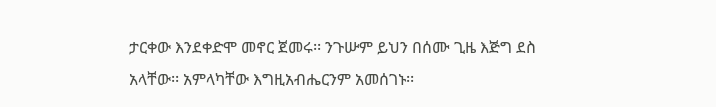ታርቀው እንደቀድሞ መኖር ጀመሩ፡፡ ንጉሡም ይህን በሰሙ ጊዜ እጅግ ደስ አላቸው፡፡ አምላካቸው እግዚአብሔርንም አመሰገኑ፡፡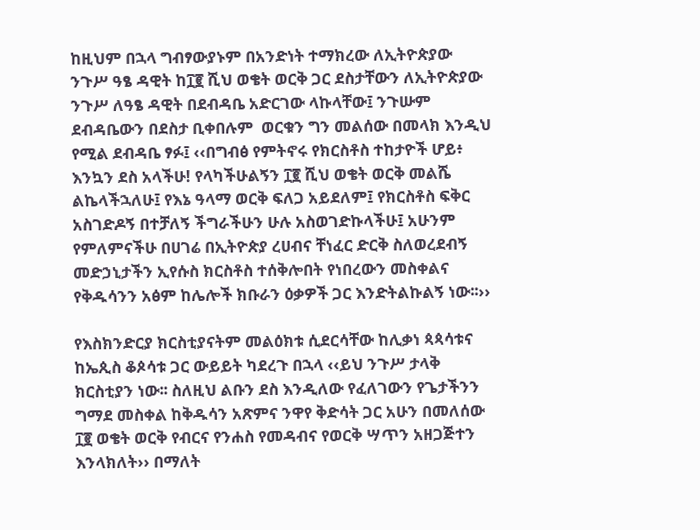ከዚህም በኋላ ግብፃውያኑም በአንድነት ተማክረው ለኢትዮጵያው ንጉሥ ዓፄ ዳዊት ከ፲፪ ሺህ ወቄት ወርቅ ጋር ደስታቸውን ለኢትዮጵያው ንጉሥ ለዓፄ ዳዊት በደብዳቤ አድርገው ላኩላቸው፤ ንጉሡም ደብዳቤውን በደስታ ቢቀበሉም  ወርቁን ግን መልሰው በመላክ እንዲህ የሚል ደብዳቤ ፃፉ፤ ‹‹በግብፅ የምትኖሩ የክርስቶስ ተከታዮች ሆይ፥ እንኳን ደስ አላችሁ! የላካችሁልኝን ፲፪ ሺህ ወቄት ወርቅ መልሼ ልኬላችኋለሁ፤ የእኔ ዓላማ ወርቅ ፍለጋ አይደለም፤ የክርስቶስ ፍቅር አስገድዶኝ በተቻለኝ ችግራችሁን ሁሉ አስወገድኩላችሁ፤ አሁንም የምለምናችሁ በሀገሬ በኢትዮጵያ ረሀብና ቸነፈር ድርቅ ስለወረደብኝ መድኃኒታችን ኢየሱስ ክርስቶስ ተሰቅሎበት የነበረውን መስቀልና የቅዱሳንን አፅም ከሌሎች ክቡራን ዕቃዎች ጋር እንድትልኩልኝ ነው፡፡››

የእስክንድርያ ክርስቲያናትም መልዕክቱ ሲደርሳቸው ከሊቃነ ጳጳሳቱና ከኤጲስ ቆጶሳቱ ጋር ውይይት ካደረጉ በኋላ ‹‹ይህ ንጉሥ ታላቅ ክርስቲያን ነው፡፡ ስለዚህ ልቡን ደስ እንዲለው የፈለገውን የጌታችንን ግማደ መስቀል ከቅዱሳን አጽምና ንዋየ ቅድሳት ጋር አሁን በመለሰው ፲፪ ወቄት ወርቅ የብርና የንሐስ የመዳብና የወርቅ ሣጥን አዘጋጅተን እንላክለት›› በማለት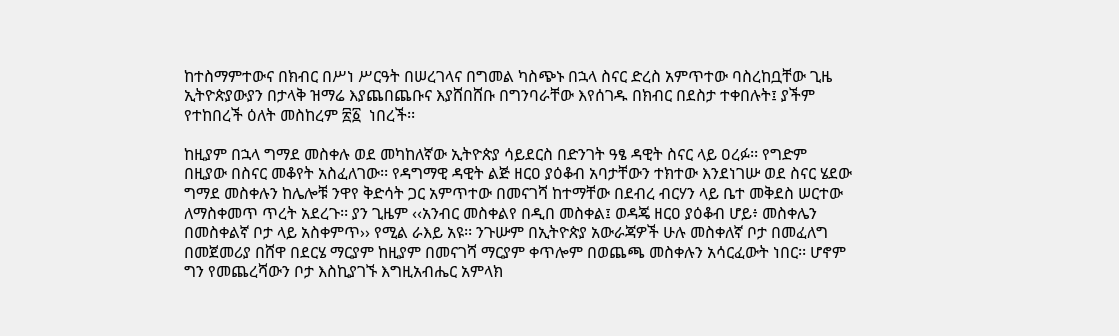ከተስማምተውና በክብር በሥነ ሥርዓት በሠረገላና በግመል ካስጭኑ በኋላ ስናር ድረስ አምጥተው ባስረከቧቸው ጊዜ ኢትዮጵያውያን በታላቅ ዝማሬ እያጨበጨቡና እያሸበሸቡ በግንባራቸው እየሰገዱ በክብር በደስታ ተቀበሉት፤ ያችም የተከበረች ዕለት መስከረም ፳፩  ነበረች፡፡

ከዚያም በኋላ ግማደ መስቀሉ ወደ መካከለኛው ኢትዮጵያ ሳይደርስ በድንገት ዓፄ ዳዊት ስናር ላይ ዐረፉ፡፡ የግድም በዚያው በስናር መቆየት አስፈለገው፡፡ የዳግማዊ ዳዊት ልጅ ዘርዐ ያዕቆብ አባታቸውን ተክተው እንደነገሡ ወደ ስናር ሄደው ግማደ መስቀሉን ከሌሎቹ ንዋየ ቅድሳት ጋር አምጥተው በመናገሻ ከተማቸው በደብረ ብርሃን ላይ ቤተ መቅደስ ሠርተው ለማስቀመጥ ጥረት አደረጉ፡፡ ያን ጊዜም ‹‹አንብር መስቀልየ በዲበ መስቀል፤ ወዳጄ ዘርዐ ያዕቆብ ሆይ፥ መስቀሌን በመስቀልኛ ቦታ ላይ አስቀምጥ›› የሚል ራእይ አዩ፡፡ ንጉሡም በኢትዮጵያ አውራጃዎች ሁሉ መስቀለኛ ቦታ በመፈለግ በመጀመሪያ በሸዋ በደርሄ ማርያም ከዚያም በመናገሻ ማርያም ቀጥሎም በወጨጫ መስቀሉን አሳርፈውት ነበር፡፡ ሆኖም ግን የመጨረሻውን ቦታ እስኪያገኙ እግዚአብሔር አምላክ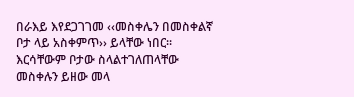በራእይ እየደጋገገመ ‹‹መስቀሌን በመስቀልኛ ቦታ ላይ አስቀምጥ›› ይላቸው ነበር፡፡ እርሳቸውም ቦታው ስላልተገለጠላቸው መስቀሉን ይዘው መላ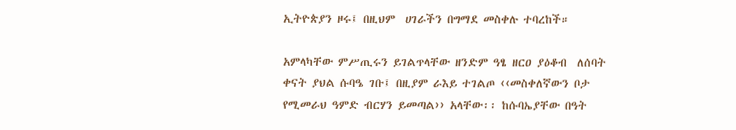ኢትዮጵያን ዞሩ፤ በዚህም  ሀገራችን በግማደ መስቀሉ ተባረከች።

አምላካቸው ምሥጢሩን ይገልጥላቸው ዘንድም ዓፄ ዘርዐ ያዕቆብ  ለሰባት ቀናት ያህል ሱባዔ ገቡ፤ በዚያም ራእይ ተገልጦ ‹‹መስቀለኛውን ቦታ የሚመራህ ዓምድ ብርሃን ይመጣል›› አላቸው፡፡ ከሱባኤያቸው በዓት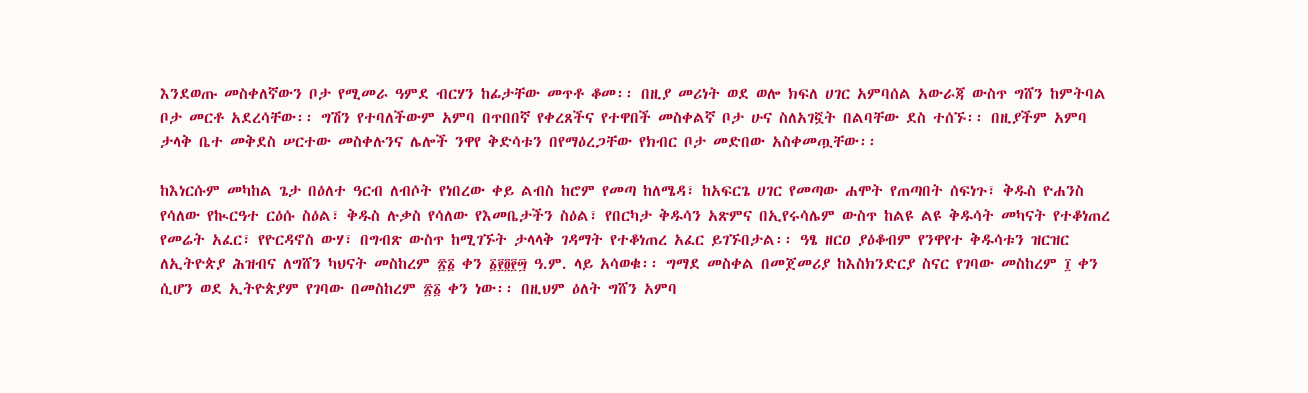እንደወጡ መስቀለኛውን ቦታ የሚመራ ዓምደ ብርሃን ከፊታቸው መጥቶ ቆመ፡፡ በዚያ መሪነት ወደ ወሎ ክፍለ ሀገር አምባሰል አውራጃ ውስጥ ግሸን ከምትባል ቦታ መርቶ አደረሳቸው፡፡ ግሽን የተባለችውም አምባ በጥበበኛ የቀረጸችና የተዋበች መስቀልኛ ቦታ ሁና ስለአገኟት በልባቸው ደስ ተሰኙ፡፡ በዚያችም አምባ ታላቅ ቤተ መቅደስ ሠርተው መስቀሉንና ሌሎች ንዋየ ቅድሳቱን በየማዕረጋቸው የክብር ቦታ መድበው አስቀመጧቸው፡፡

ከእነርሱም መካከል ጌታ በዕለተ ዓርብ ለብሶት የነበረው ቀይ ልብስ ከሮም የመጣ ከለሜዳ፣ ከአፍርጌ ሀገር የመጣው ሐሞት የጠጣበት ሰፍነጉ፣ ቅዱስ ዮሐንስ የሳለው የኲርዓተ ርዕሱ ስዕል፣ ቅዱስ ሉቃስ የሳለው የእመቤታችን ስዕል፣ የበርካታ ቅዱሳን አጽምና በኢየሩሳሌም ውስጥ ከልዩ ልዩ ቅዱሳት መካናት የተቆነጠረ የመሬት አፈር፣ የዮርዳኖስ ውሃ፣ በግብጽ ውስጥ ከሚገኙት ታላላቅ ገዳማት የተቆነጠረ አፈር ይገኙበታል፡፡ ዓፄ ዘርዐ ያዕቆብም የንዋየተ ቅዱሳቱን ዝርዝር ለኢትዮጵያ ሕዝብና ለግሸን ካህናት መስከረም ፳፩ ቀን ፩፻፬፻፵ ዓ.ም. ላይ አሳወቁ፡፡ ግማደ መስቀል በመጀመሪያ ከእስክንድርያ ስናር የገባው መስከረም ፲ ቀን ሲሆን ወደ ኢትዮጵያም የገባው በመስከረም ፳፩ ቀን ነው፡፡ በዚህም ዕለት ግሸን አምባ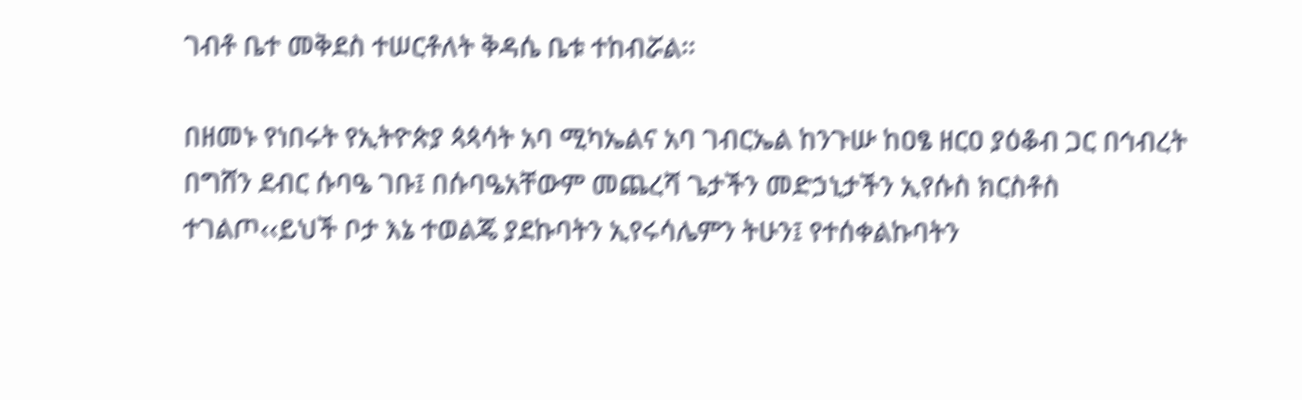ገብቶ ቤተ መቅደስ ተሠርቶለት ቅዳሴ ቤቱ ተከብሯል፡፡

በዘመኑ የነበሩት የኢትዮጵያ ጳጳሳት አባ ሚካኤልና አባ ገብርኤል ከንጉሡ ከዐፄ ዘርዐ ያዕቆብ ጋር በኅብረት በግሸን ደብር ሱባዔ ገቡ፤ በሱባዔአቸውም መጨረሻ ጌታችን መድኃኒታችን ኢየሱስ ክርስቶስ ተገልጦ‹‹ይህች ቦታ እኔ ተወልጄ ያደኩባትን ኢየሩሳሌምን ትሁን፤ የተሰቀልኩባትን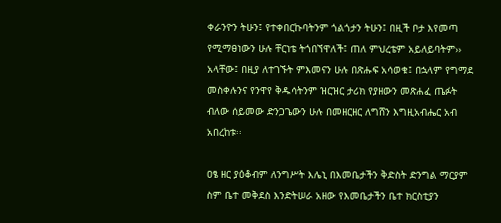ቀራንዮን ትሁን፤ የተቀበርኩባትንም ጎልጎታን ትሁን፤ በዚች ቦታ እየመጣ የሚማፀነውን ሁሉ ቸርነቴ ትጎበኘዋለች፤ ጠለ ምህረቴም አይለይባትም›› አላቸው፤ በዚያ ለተገኙት ምእመናን ሁሉ በጽሑፍ አሳወቁ፤ በኋላም የግማደ መስቀሉንና የንዋየ ቅዱሳትንም ዝርዝር ታሪክ የያዘውን መጽሐፈ ጤፉት ብለው ሰይመው ድንጋጌውን ሁሉ በመዘርዘር ለግሸን እግዚአብሔር አብ አበረከቱ፡፡

ዐፄ ዘር ያዕቆብም ለንግሥት እሌኒ በእመቤታችን ቅድስት ድንግል ማርያም ስም ቤተ መቅደስ እንድትሠራ አዘው የእመቤታችን ቤተ ክርስቲያን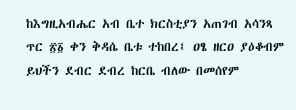ከእግዚአብሔር አብ ቤተ ክርስቲያን አጠገብ አሳንጻ ጥር ፳፩ ቀን ቅዳሴ ቤቱ ተከበረ፤ ዐፄ ዘርዐ ያዕቆብም ይህችን ደብር ደብረ ከርቤ ብለው በመሰየም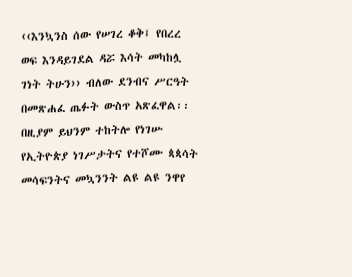‹‹እንኳንስ ሰው የሠገረ ቆቅ፤ የበረረ ወፍ እንዳይገደል ዳሯ እሳት መካከሏ ገነት ትሁን›› ብለው ደንብና ሥርዓት በመጽሐፈ ጤፉት ውስጥ አጽፈዋል፡፡ በዚያም ይህንም ተከትሎ የነገሡ የኢትዮጵያ ነገሥታትና የተሾሙ ጳጳሳት መሳፍንትና መኳንንት ልዩ ልዩ ንዋየ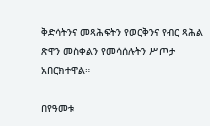ቅድሳትንና መጻሕፍትን የወርቅንና የብር ጻሕል ጽዋን መስቀልን የመሳሰሉትን ሥጦታ አበርክተዋል።

በየዓመቱ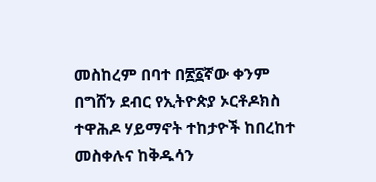መስከረም በባተ በ፳፩ኛው ቀንም በግሸን ደብር የኢትዮጵያ ኦርቶዶክስ ተዋሕዶ ሃይማኖት ተከታዮች ከበረከተ መስቀሉና ከቅዱሳን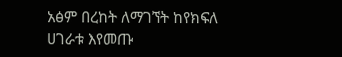አፅም በረከት ለማገኘት ከየክፍለ ሀገራቱ እየመጡ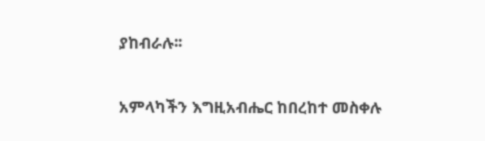ያከብራሉ፡፡

አምላካችን እግዚአብሔር ከበረከተ መስቀሉ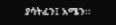ያሳትፈን፤ አሜን፡፡